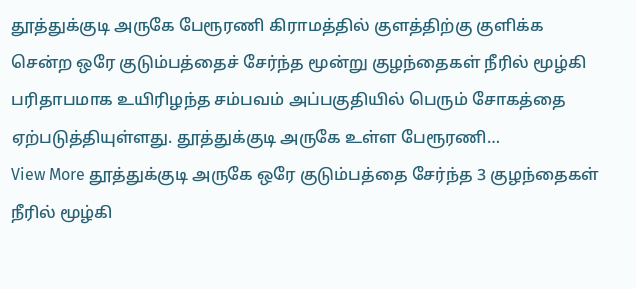தூத்துக்குடி அருகே பேரூரணி கிராமத்தில் குளத்திற்கு குளிக்க சென்ற ஒரே குடும்பத்தைச் சேர்ந்த மூன்று குழந்தைகள் நீரில் மூழ்கி பரிதாபமாக உயிரிழந்த சம்பவம் அப்பகுதியில் பெரும் சோகத்தை ஏற்படுத்தியுள்ளது. தூத்துக்குடி அருகே உள்ள பேரூரணி…
View More தூத்துக்குடி அருகே ஒரே குடும்பத்தை சேர்ந்த 3 குழந்தைகள் நீரில் மூழ்கி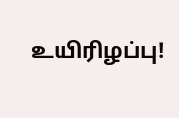உயிரிழப்பு!